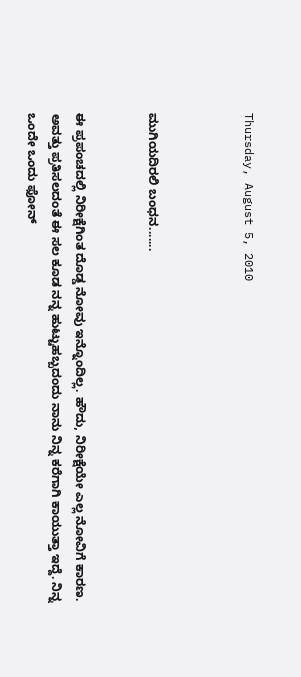Thursday, August 5, 2010



ಮುಗಿಯದಿರಲಿ ಬಂಧನ.......


ಈ ಪ್ರಪಂಚದಲ್ಲಿ ನಿರೀಕ್ಷೆಗಿಂತ ದೊಡ್ಡ ನೋವು ಇನ್ನೊಂದಿಲ್ಲ. ಹೌದು, ನಿರೀಕ್ಷೆಯೇ ಎಲ್ಲ ನೋವಿಗೆ ಕಾರಣ. ಅವತ್ತು ಪ್ರತಿಸಲದಂತೆ ಈ ಸಲ ಕೂಡ ನನ್ನ ಹುಟ್ಟುಹಬ್ಬದಂದು ನಾನು ನಿನ್ನ ಕರೆಗಾಗಿ ಕಾಯುತ್ತಾ ಇದ್ದೆ. ನಿನ್ನ ಒಂದೇ ಒಂದು ಫೋನ್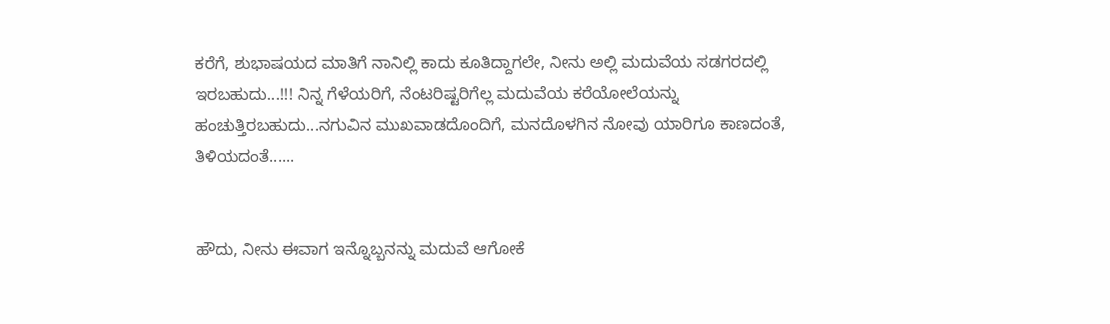ಕರೆಗೆ, ಶುಭಾಷಯದ ಮಾತಿಗೆ ನಾನಿಲ್ಲಿ ಕಾದು ಕೂತಿದ್ದಾಗಲೇ, ನೀನು ಅಲ್ಲಿ ಮದುವೆಯ ಸಡಗರದಲ್ಲಿ ಇರಬಹುದು...!!! ನಿನ್ನ ಗೆಳೆಯರಿಗೆ, ನೆಂಟರಿಷ್ಟರಿಗೆಲ್ಲ ಮದುವೆಯ ಕರೆಯೋಲೆಯನ್ನು ಹಂಚುತ್ತಿರಬಹುದು...ನಗುವಿನ ಮುಖವಾಡದೊಂದಿಗೆ, ಮನದೊಳಗಿನ ನೋವು ಯಾರಿಗೂ ಕಾಣದಂತೆ, ತಿಳಿಯದಂತೆ......


ಹೌದು, ನೀನು ಈವಾಗ ಇನ್ನೊಬ್ಬನನ್ನು ಮದುವೆ ಆಗೋಕೆ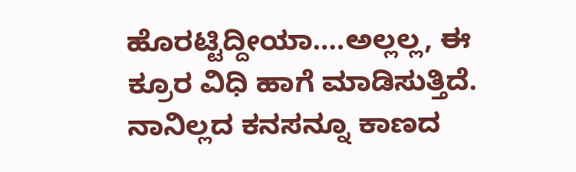ಹೊರಟ್ಟಿದ್ದೀಯಾ....ಅಲ್ಲಲ್ಲ, ಈ ಕ್ರೂರ ವಿಧಿ ಹಾಗೆ ಮಾಡಿಸುತ್ತಿದೆ. ನಾನಿಲ್ಲದ ಕನಸನ್ನೂ ಕಾಣದ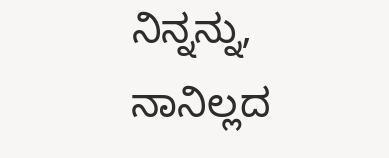ನಿನ್ನನ್ನು, ನಾನಿಲ್ಲದ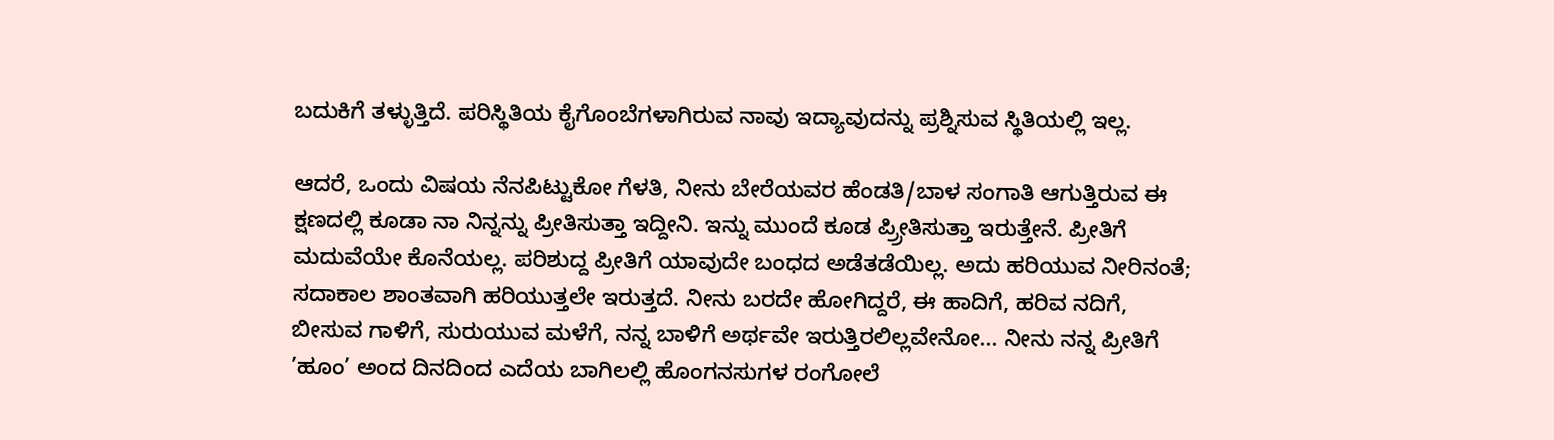ಬದುಕಿಗೆ ತಳ್ಳುತ್ತಿದೆ. ಪರಿಸ್ಥಿತಿಯ ಕೈಗೊಂಬೆಗಳಾಗಿರುವ ನಾವು ಇದ್ಯಾವುದನ್ನು ಪ್ರಶ್ನಿಸುವ ಸ್ಥಿತಿಯಲ್ಲಿ ಇಲ್ಲ.

ಆದರೆ, ಒಂದು ವಿಷಯ ನೆನಪಿಟ್ಟುಕೋ ಗೆಳತಿ, ನೀನು ಬೇರೆಯವರ ಹೆಂಡತಿ/ಬಾಳ ಸಂಗಾತಿ ಆಗುತ್ತಿರುವ ಈ ಕ್ಷಣದಲ್ಲಿ ಕೂಡಾ ನಾ ನಿನ್ನನ್ನು ಪ್ರೀತಿಸುತ್ತಾ ಇದ್ದೀನಿ. ಇನ್ನು ಮುಂದೆ ಕೂಡ ಪ್ರ್ರೀತಿಸುತ್ತಾ ಇರುತ್ತೇನೆ. ಪ್ರೀತಿಗೆ ಮದುವೆಯೇ ಕೊನೆಯಲ್ಲ. ಪರಿಶುದ್ದ ಪ್ರೀತಿಗೆ ಯಾವುದೇ ಬಂಧದ ಅಡೆತಡೆಯಿಲ್ಲ. ಅದು ಹರಿಯುವ ನೀರಿನಂತೆ; ಸದಾಕಾಲ ಶಾಂತವಾಗಿ ಹರಿಯುತ್ತಲೇ ಇರುತ್ತದೆ. ನೀನು ಬರದೇ ಹೋಗಿದ್ದರೆ, ಈ ಹಾದಿಗೆ, ಹರಿವ ನದಿಗೆ, ಬೀಸುವ ಗಾಳಿಗೆ, ಸುರುಯುವ ಮಳೆಗೆ, ನನ್ನ ಬಾಳಿಗೆ ಅರ್ಥವೇ ಇರುತ್ತಿರಲಿಲ್ಲವೇನೋ... ನೀನು ನನ್ನ ಪ್ರೀತಿಗೆ ’ಹೂಂ’ ಅಂದ ದಿನದಿಂದ ಎದೆಯ ಬಾಗಿಲಲ್ಲಿ ಹೊಂಗನಸುಗಳ ರಂಗೋಲೆ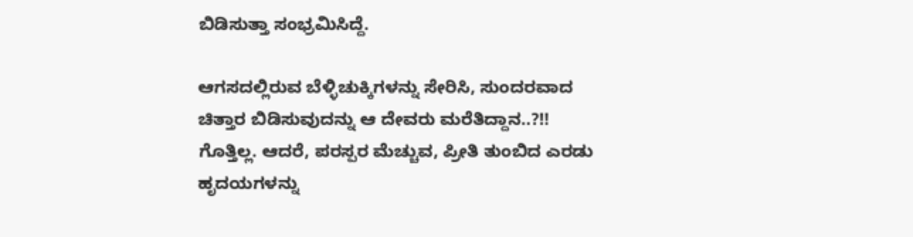ಬಿಡಿಸುತ್ತಾ ಸಂಭ್ರಮಿಸಿದ್ದೆ.

ಆಗಸದಲ್ಲಿರುವ ಬೆಳ್ಳಿಚುಕ್ಕಿಗಳನ್ನು ಸೇರಿಸಿ, ಸುಂದರವಾದ ಚಿತ್ತಾರ ಬಿಡಿಸುವುದನ್ನು ಆ ದೇವರು ಮರೆತಿದ್ದಾನ..?!! ಗೊತ್ತಿಲ್ಲ. ಆದರೆ, ಪರಸ್ಪರ ಮೆಚ್ಚುವ, ಪ್ರೀತಿ ತುಂಬಿದ ಎರಡು ಹೃದಯಗಳನ್ನು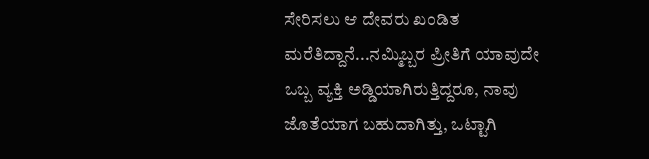ಸೇರಿಸಲು ಆ ದೇವರು ಖಂಡಿತ ಮರೆತಿದ್ದಾನೆ...ನಮ್ಮಿಬ್ಬರ ಪ್ರೀತಿಗೆ ಯಾವುದೇ ಒಬ್ಬ ವ್ಯಕ್ತಿ ಅಡ್ಡಿಯಾಗಿರುತ್ತಿದ್ದರೂ, ನಾವು ಜೊತೆಯಾಗ ಬಹುದಾಗಿತ್ತು, ಒಟ್ಟಾಗಿ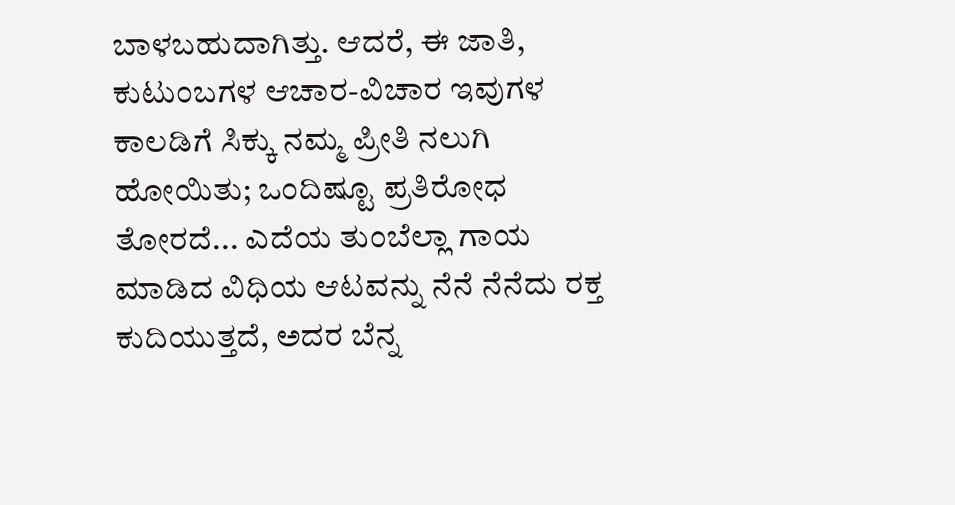ಬಾಳಬಹುದಾಗಿತ್ತು. ಆದರೆ, ಈ ಜಾತಿ, ಕುಟುಂಬಗಳ ಆಚಾರ-ವಿಚಾರ ಇವುಗಳ ಕಾಲಡಿಗೆ ಸಿಕ್ಕು ನಮ್ಮ ಪ್ರೀತಿ ನಲುಗಿ ಹೋಯಿತು; ಒಂದಿಷ್ಟೂ ಪ್ರತಿರೋಧ ತೋರದೆ... ಎದೆಯ ತುಂಬೆಲ್ಲಾ ಗಾಯ ಮಾಡಿದ ವಿಧಿಯ ಆಟವನ್ನು ನೆನೆ ನೆನೆದು ರಕ್ತ ಕುದಿಯುತ್ತದೆ, ಅದರ ಬೆನ್ನ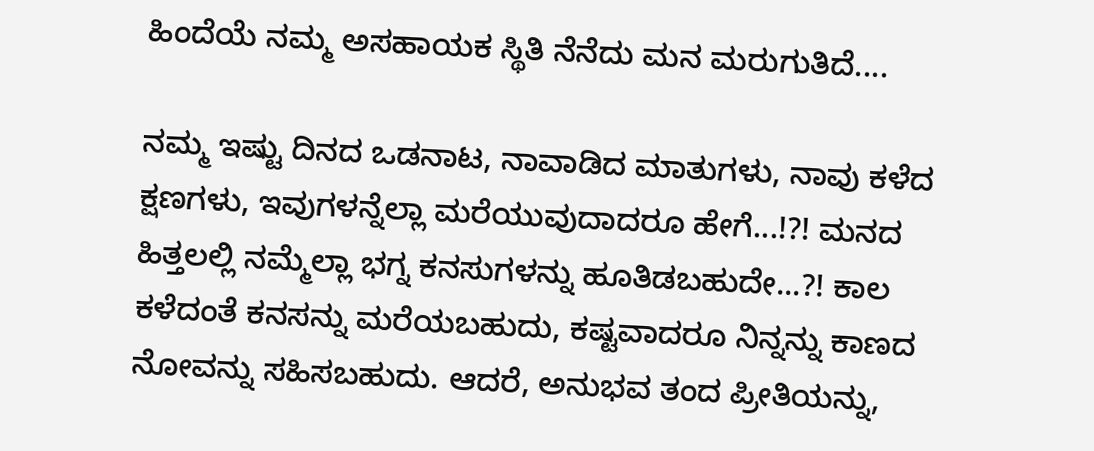ಹಿಂದೆಯೆ ನಮ್ಮ ಅಸಹಾಯಕ ಸ್ಥಿತಿ ನೆನೆದು ಮನ ಮರುಗುತಿದೆ....

ನಮ್ಮ ಇಷ್ಟು ದಿನದ ಒಡನಾಟ, ನಾವಾಡಿದ ಮಾತುಗಳು, ನಾವು ಕಳೆದ ಕ್ಷಣಗಳು, ಇವುಗಳನ್ನೆಲ್ಲಾ ಮರೆಯುವುದಾದರೂ ಹೇಗೆ...!?! ಮನದ ಹಿತ್ತಲಲ್ಲಿ ನಮ್ಮೆಲ್ಲಾ ಭಗ್ನ ಕನಸುಗಳನ್ನು ಹೂತಿಡಬಹುದೇ...?! ಕಾಲ ಕಳೆದಂತೆ ಕನಸನ್ನು ಮರೆಯಬಹುದು, ಕಷ್ಟವಾದರೂ ನಿನ್ನನ್ನು ಕಾಣದ ನೋವನ್ನು ಸಹಿಸಬಹುದು. ಆದರೆ, ಅನುಭವ ತಂದ ಪ್ರೀತಿಯನ್ನು,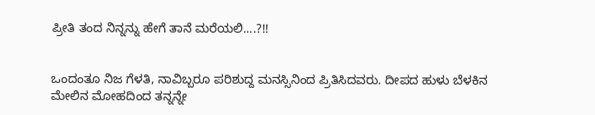ಪ್ರೀತಿ ತಂದ ನಿನ್ನನ್ನು ಹೇಗೆ ತಾನೆ ಮರೆಯಲಿ....?!!


ಒಂದಂತೂ ನಿಜ ಗೆಳತಿ, ನಾವಿಬ್ಬರೂ ಪರಿಶುದ್ದ ಮನಸ್ಸಿನಿಂದ ಪ್ರಿತಿಸಿದವರು. ದೀಪದ ಹುಳು ಬೆಳಕಿನ ಮೇಲಿನ ಮೋಹದಿಂದ ತನ್ನನ್ನೇ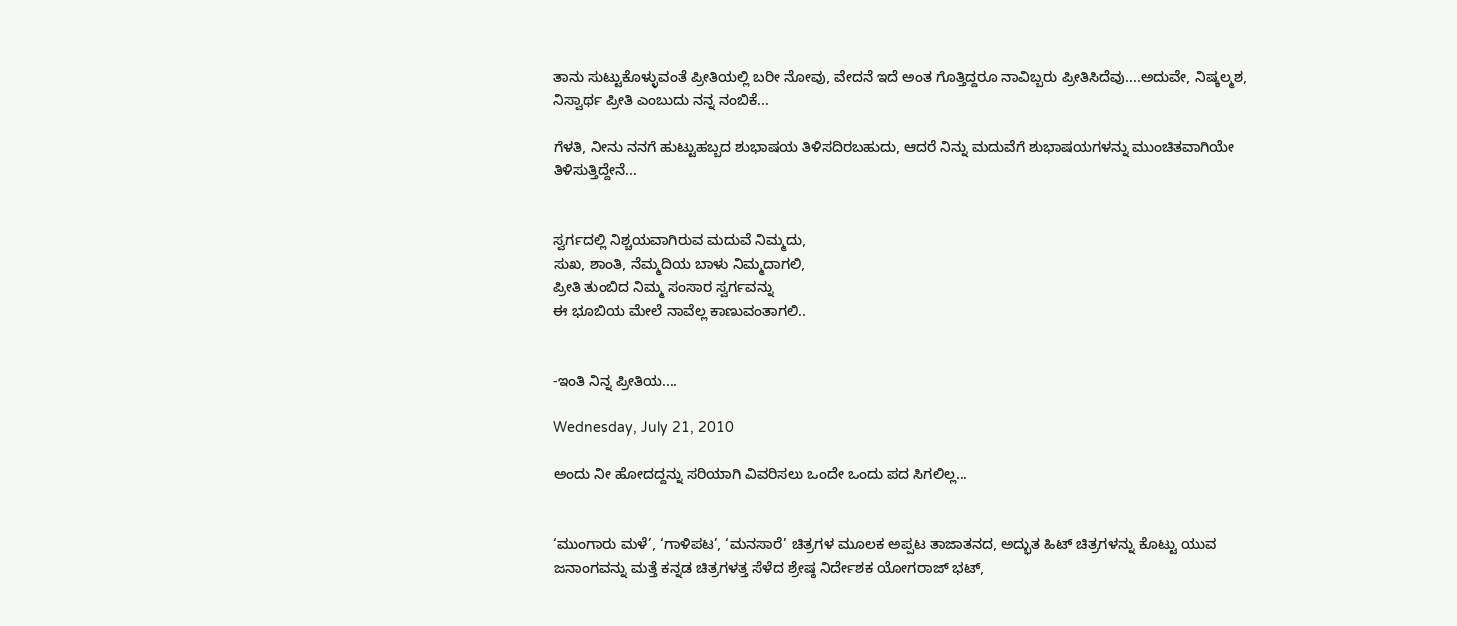ತಾನು ಸುಟ್ಟುಕೊಳ್ಳುವಂತೆ ಪ್ರೀತಿಯಲ್ಲಿ ಬರೀ ನೋವು, ವೇದನೆ ಇದೆ ಅಂತ ಗೊತ್ತಿದ್ದರೂ ನಾವಿಬ್ಬರು ಪ್ರೀತಿಸಿದೆವು....ಅದುವೇ, ನಿಷ್ಕಲ್ಮಶ, ನಿಸ್ವಾರ್ಥ ಪ್ರೀತಿ ಎಂಬುದು ನನ್ನ ನಂಬಿಕೆ...

ಗೆಳತಿ, ನೀನು ನನಗೆ ಹುಟ್ಟುಹಬ್ಬದ ಶುಭಾಷಯ ತಿಳಿಸದಿರಬಹುದು, ಆದರೆ ನಿನ್ನು ಮದುವೆಗೆ ಶುಭಾಷಯಗಳನ್ನು ಮುಂಚಿತವಾಗಿಯೇ ತಿಳಿಸುತ್ತಿದ್ದೇನೆ...


ಸ್ವರ್ಗದಲ್ಲಿ ನಿಶ್ಚಯವಾಗಿರುವ ಮದುವೆ ನಿಮ್ಮದು,
ಸುಖ, ಶಾಂತಿ, ನೆಮ್ಮದಿಯ ಬಾಳು ನಿಮ್ಮದಾಗಲಿ,
ಪ್ರೀತಿ ತುಂಬಿದ ನಿಮ್ಮ ಸಂಸಾರ ಸ್ವರ್ಗವನ್ನು
ಈ ಭೂಬಿಯ ಮೇಲೆ ನಾವೆಲ್ಲ ಕಾಣುವಂತಾಗಲಿ..


-ಇಂತಿ ನಿನ್ನ ಪ್ರೀತಿಯ....

Wednesday, July 21, 2010

ಅಂದು ನೀ ಹೋದದ್ದನ್ನು ಸರಿಯಾಗಿ ವಿವರಿಸಲು ಒಂದೇ ಒಂದು ಪದ ಸಿಗಲಿಲ್ಲ...


‘ಮುಂಗಾರು ಮಳೆ’, ‘ಗಾಳಿಪಟ’, ‘ಮನಸಾರೆ’ ಚಿತ್ರಗಳ ಮೂಲಕ ಅಪ್ಪಟ ತಾಜಾತನದ, ಅದ್ಭುತ ಹಿಟ್ ಚಿತ್ರಗಳನ್ನು ಕೊಟ್ಟು ಯುವ ಜನಾಂಗವನ್ನು ಮತ್ತೆ ಕನ್ನಡ ಚಿತ್ರಗಳತ್ತ ಸೆಳೆದ ಶ್ರೇಷ್ಠ ನಿರ್ದೇಶಕ ಯೋಗರಾಜ್ ಭಟ್,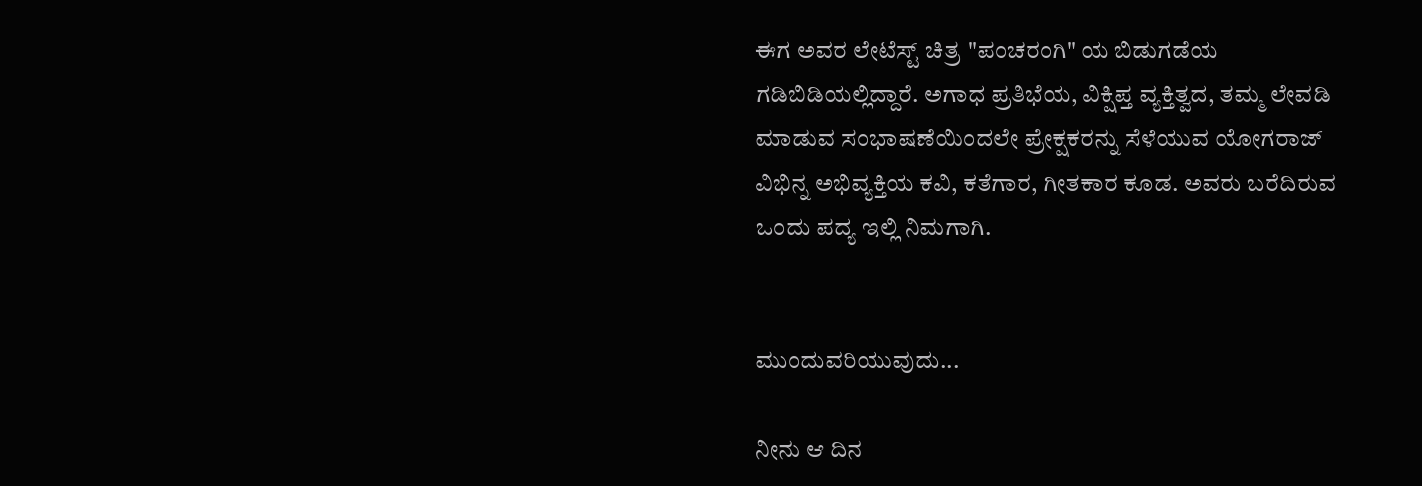ಈಗ ಅವರ ಲೇಟೆಸ್ಟ್ ಚಿತ್ರ "ಪಂಚರಂಗಿ" ಯ ಬಿಡುಗಡೆಯ ಗಡಿಬಿಡಿಯಲ್ಲಿದ್ದಾರೆ. ಅಗಾಧ ಪ್ರತಿಭೆಯ, ವಿಕ್ಷಿಪ್ತ ವ್ಯಕ್ತಿತ್ವದ, ತಮ್ಮ ಲೇವಡಿ ಮಾಡುವ ಸಂಭಾಷಣೆಯಿಂದಲೇ ಪ್ರೇಕ್ಷಕರನ್ನು ಸೆಳೆಯುವ ಯೋಗರಾಜ್ ವಿಭಿನ್ನ ಅಭಿವ್ಯಕ್ತಿಯ ಕವಿ, ಕತೆಗಾರ, ಗೀತಕಾರ ಕೂಡ. ಅವರು ಬರೆದಿರುವ ಒಂದು ಪದ್ಯ ಇಲ್ಲಿ ನಿಮಗಾಗಿ.


ಮುಂದುವರಿಯುವುದು...

ನೀನು ಆ ದಿನ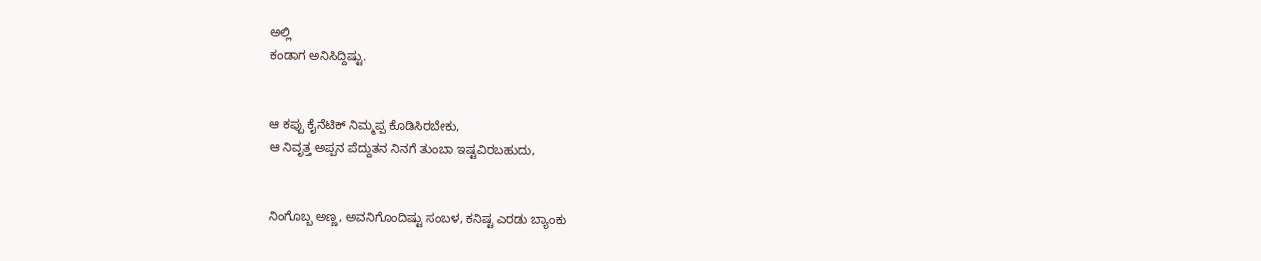ಅಲ್ಲಿ
ಕಂಡಾಗ ಅನಿಸಿದ್ದಿಷ್ಟು.


ಆ ಕಪ್ಪು ಕೈನೆಟಿಕ್ ನಿಮ್ಮಪ್ಪ ಕೊಡಿಸಿರಬೇಕು,
ಆ ನಿವೃತ್ತ ಅಪ್ಪನ ಪೆದ್ದುತನ ನಿನಗೆ ತುಂಬಾ ಇಷ್ಟವಿರಬಹುದು,


ನಿಂಗೊಬ್ಬ ಅಣ್ಣ, ಅವನಿಗೊಂದಿಷ್ಟು ಸಂಬಳ, ಕನಿಷ್ಟ ಎರಡು ಬ್ಯಾಂಕು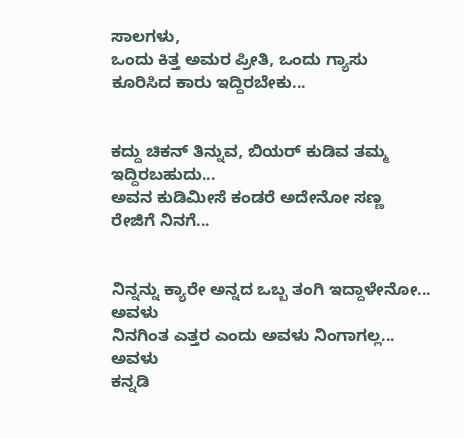ಸಾಲಗಳು,
ಒಂದು ಕಿತ್ತ ಅಮರ ಪ್ರೀತಿ, ಒಂದು ಗ್ಯಾಸು ಕೂರಿಸಿದ ಕಾರು ಇದ್ದಿರಬೇಕು...


ಕದ್ದು ಚಿಕನ್ ತಿನ್ನುವ, ಬಿಯರ್ ಕುಡಿವ ತಮ್ಮ ಇದ್ದಿರಬಹುದು...
ಅವನ ಕುಡಿಮೀಸೆ ಕಂಡರೆ ಅದೇನೋ ಸಣ್ಣ ರೇಜಿಗೆ ನಿನಗೆ...


ನಿನ್ನನ್ನು ಕ್ಯಾರೇ ಅನ್ನದ ಒಬ್ಬ ತಂಗಿ ಇದ್ದಾಳೇನೋ... ಅವಳು
ನಿನಗಿಂತ ಎತ್ತರ ಎಂದು ಅವಳು ನಿಂಗಾಗಲ್ಲ... ಅವಳು
ಕನ್ನಡಿ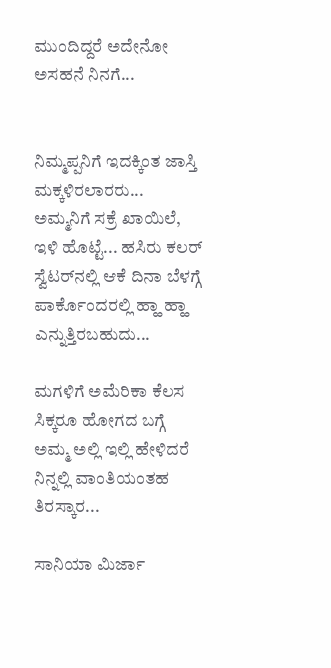ಮುಂದಿದ್ದರೆ ಅದೇನೋ ಅಸಹನೆ ನಿನಗೆ...


ನಿಮ್ಮಪ್ಪನಿಗೆ ಇದಕ್ಕಿಂತ ಜಾಸ್ತಿ ಮಕ್ಕಳಿರಲಾರರು...
ಅಮ್ಮನಿಗೆ ಸಕ್ರೆ ಖಾಯಿಲೆ, ಇಳಿ ಹೊಟ್ಟೆ... ಹಸಿರು ಕಲರ್
ಸ್ವೆಟರ್‌ನಲ್ಲಿ ಆಕೆ ದಿನಾ ಬೆಳಗ್ಗೆ ಪಾರ್ಕೊಂದರಲ್ಲಿ ಹ್ಹಾ ಹ್ಹಾ ಎನ್ನುತ್ತಿರಬಹುದು...

ಮಗಳಿಗೆ ಅಮೆರಿಕಾ ಕೆಲಸ ಸಿಕ್ಕರೂ ಹೋಗದ ಬಗ್ಗೆ
ಅಮ್ಮ ಅಲ್ಲಿ ಇಲ್ಲಿ ಹೇಳಿದರೆ ನಿನ್ನಲ್ಲಿ ವಾಂತಿಯಂತಹ ತಿರಸ್ಕಾರ...

ಸಾನಿಯಾ ಮಿರ್ಜಾ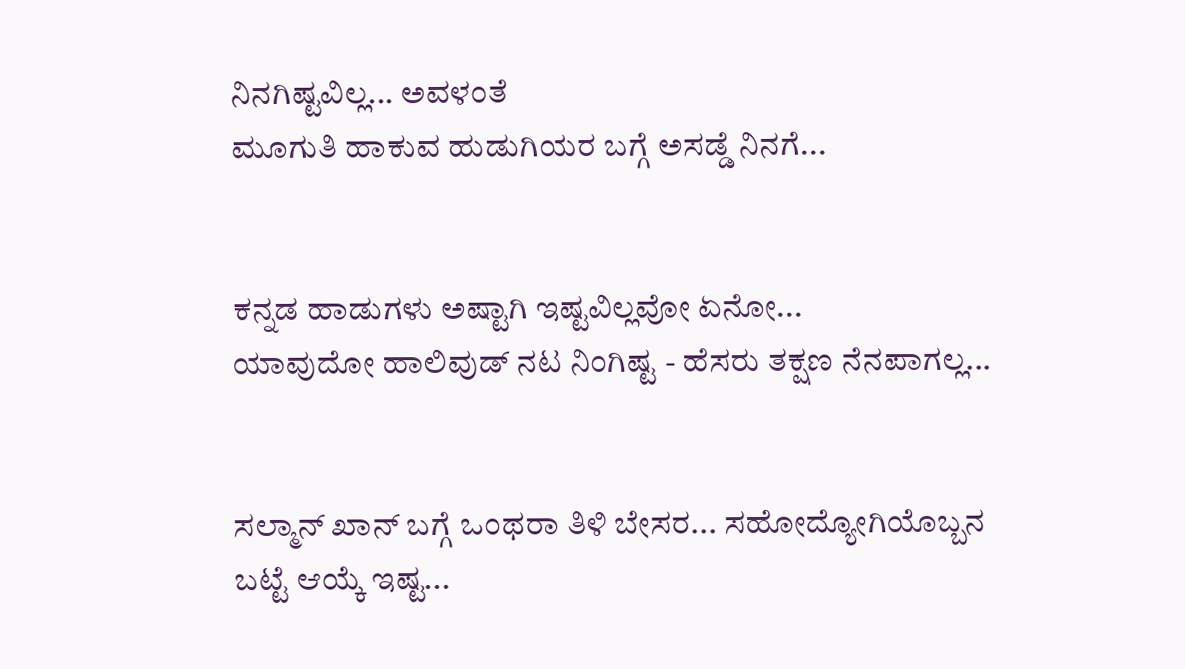ನಿನಗಿಷ್ಟವಿಲ್ಲ... ಅವಳಂತೆ
ಮೂಗುತಿ ಹಾಕುವ ಹುಡುಗಿಯರ ಬಗ್ಗೆ ಅಸಡ್ಡೆ ನಿನಗೆ...


ಕನ್ನಡ ಹಾಡುಗಳು ಅಷ್ಟಾಗಿ ಇಷ್ಟವಿಲ್ಲವೋ ಏನೋ...
ಯಾವುದೋ ಹಾಲಿವುಡ್ ನಟ ನಿಂಗಿಷ್ಟ - ಹೆಸರು ತಕ್ಷಣ ನೆನಪಾಗಲ್ಲ...


ಸಲ್ಮಾನ್ ಖಾನ್ ಬಗ್ಗೆ ಒಂಥರಾ ತಿಳಿ ಬೇಸರ... ಸಹೋದ್ಯೋಗಿಯೊಬ್ಬನ
ಬಟ್ಟೆ ಆಯ್ಕೆ ಇಷ್ಟ...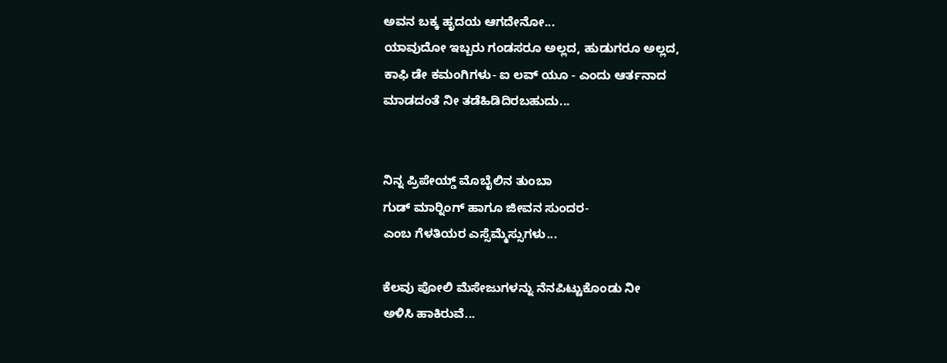ಅವನ ಬಕ್ಕ ಹೃದಯ ಆಗದೇನೋ...
ಯಾವುದೋ ಇಬ್ಬರು ಗಂಡಸರೂ ಅಲ್ಲದ, ಹುಡುಗರೂ ಅಲ್ಲದ,
ಕಾಫಿ ಡೇ ಕಮಂಗಿಗಳು- ಐ ಲವ್ ಯೂ - ಎಂದು ಆರ್ತನಾದ
ಮಾಡದಂತೆ ನೀ ತಡೆಹಿಡಿದಿರಬಹುದು...


ನಿನ್ನ ಪ್ರಿಪೇಯ್ಡ್ ಮೊಬೈಲಿನ ತುಂಬಾ
ಗುಡ್ ಮಾರ‍್ನಿಂಗ್ ಹಾಗೂ ಜೀವನ ಸುಂದರ-
ಎಂಬ ಗೆಳತಿಯರ ಎಸ್ಸೆಮ್ಮೆಸ್ಸುಗಳು...

ಕೆಲವು ಪೋಲಿ ಮೆಸೇಜುಗಳನ್ನು ನೆನಪಿಟ್ಟುಕೊಂಡು ನೀ
ಅಳಿಸಿ ಹಾಕಿರುವೆ...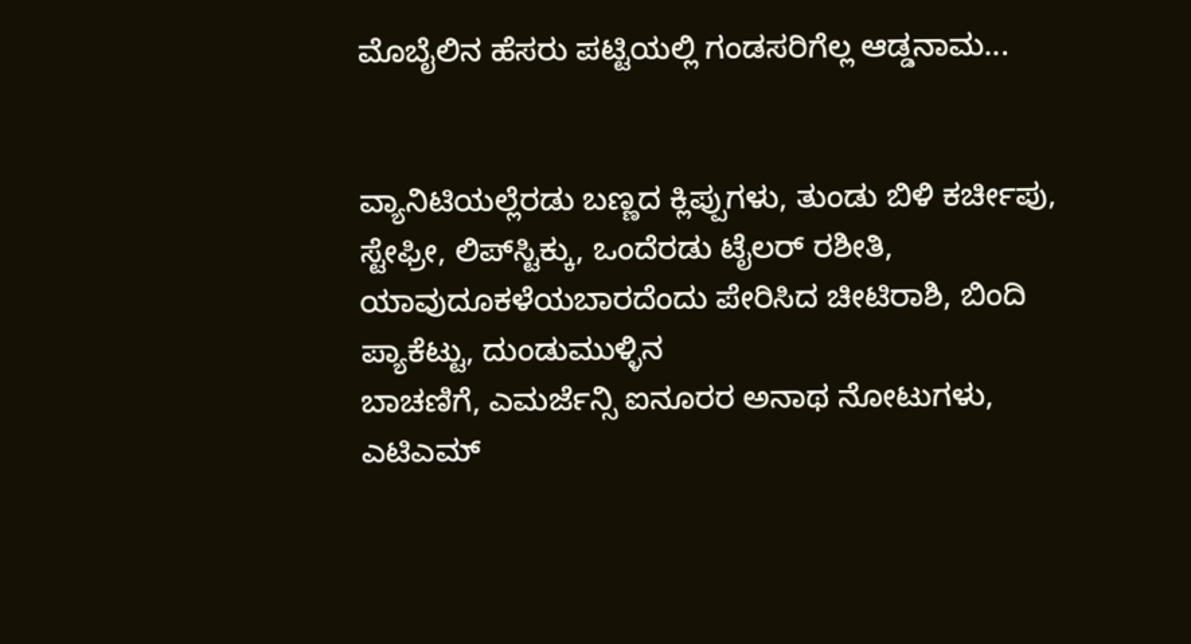ಮೊಬೈಲಿನ ಹೆಸರು ಪಟ್ಟಿಯಲ್ಲಿ ಗಂಡಸರಿಗೆಲ್ಲ ಆಡ್ಡನಾಮ...


ವ್ಯಾನಿಟಿಯಲ್ಲೆರಡು ಬಣ್ಣದ ಕ್ಲಿಪ್ಪುಗಳು, ತುಂಡು ಬಿಳಿ ಕರ್ಚೀಪು,
ಸ್ಟೇಫ್ರೀ, ಲಿಪ್‌ಸ್ಟಿಕ್ಕು, ಒಂದೆರಡು ಟೈಲರ್ ರಶೀತಿ,
ಯಾವುದೂಕಳೆಯಬಾರದೆಂದು ಪೇರಿಸಿದ ಚೀಟಿರಾಶಿ, ಬಿಂದಿ ಪ್ಯಾಕೆಟ್ಟು, ದುಂಡುಮುಳ್ಳಿನ
ಬಾಚಣಿಗೆ, ಎಮರ್ಜೆನ್ಸಿ ಐನೂರರ ಅನಾಥ ನೋಟುಗಳು, ಎಟಿಎಮ್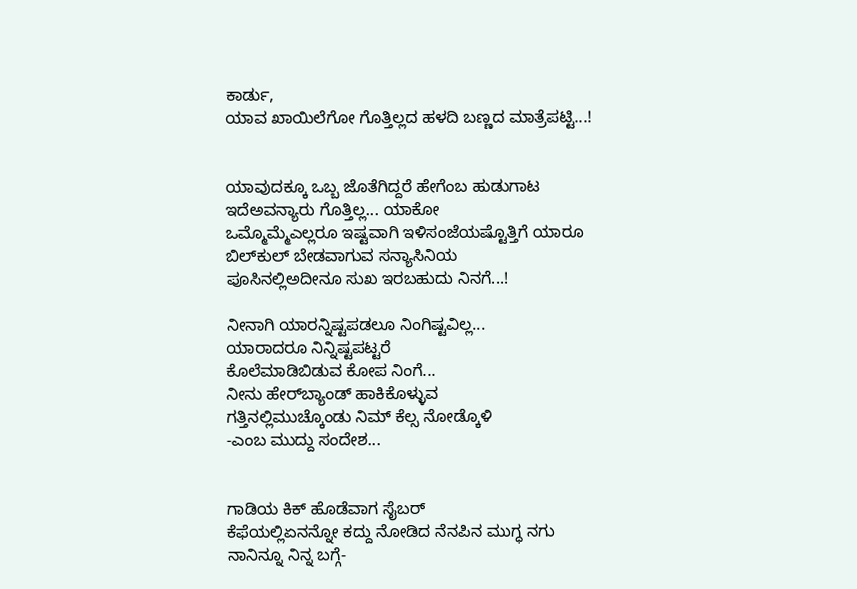ಕಾರ್ಡು,
ಯಾವ ಖಾಯಿಲೆಗೋ ಗೊತ್ತಿಲ್ಲದ ಹಳದಿ ಬಣ್ಣದ ಮಾತ್ರೆಪಟ್ಟಿ...!


ಯಾವುದಕ್ಕೂ ಒಬ್ಬ ಜೊತೆಗಿದ್ದರೆ ಹೇಗೆಂಬ ಹುಡುಗಾಟ
ಇದೆಅವನ್ಯಾರು ಗೊತ್ತಿಲ್ಲ... ಯಾಕೋ
ಒಮ್ಮೊಮ್ಮೆಎಲ್ಲರೂ ಇಷ್ಟವಾಗಿ ಇಳಿಸಂಜೆಯಷ್ಟೊತ್ತಿಗೆ ಯಾರೂ
ಬಿಲ್‌ಕುಲ್ ಬೇಡವಾಗುವ ಸನ್ಯಾಸಿನಿಯ
ಪೂಸಿನಲ್ಲಿಅದೀನೂ ಸುಖ ಇರಬಹುದು ನಿನಗೆ...!

ನೀನಾಗಿ ಯಾರನ್ನಿಷ್ಟಪಡಲೂ ನಿಂಗಿಷ್ಟವಿಲ್ಲ...
ಯಾರಾದರೂ ನಿನ್ನಿಷ್ಟಪಟ್ಟರೆ
ಕೊಲೆಮಾಡಿಬಿಡುವ ಕೋಪ ನಿಂಗೆ...
ನೀನು ಹೇರ್‌ಬ್ಯಾಂಡ್ ಹಾಕಿಕೊಳ್ಳುವ
ಗತ್ತಿನಲ್ಲಿಮುಚ್ಕೊಂಡು ನಿಮ್ ಕೆಲ್ಸ ನೋಡ್ಕೊಳಿ
-ಎಂಬ ಮುದ್ದು ಸಂದೇಶ...


ಗಾಡಿಯ ಕಿಕ್ ಹೊಡೆವಾಗ ಸೈಬರ್
ಕೆಫೆಯಲ್ಲಿಏನನ್ನೋ ಕದ್ದು ನೋಡಿದ ನೆನಪಿನ ಮುಗ್ಧ ನಗು
ನಾನಿನ್ನೂ ನಿನ್ನ ಬಗ್ಗೆ-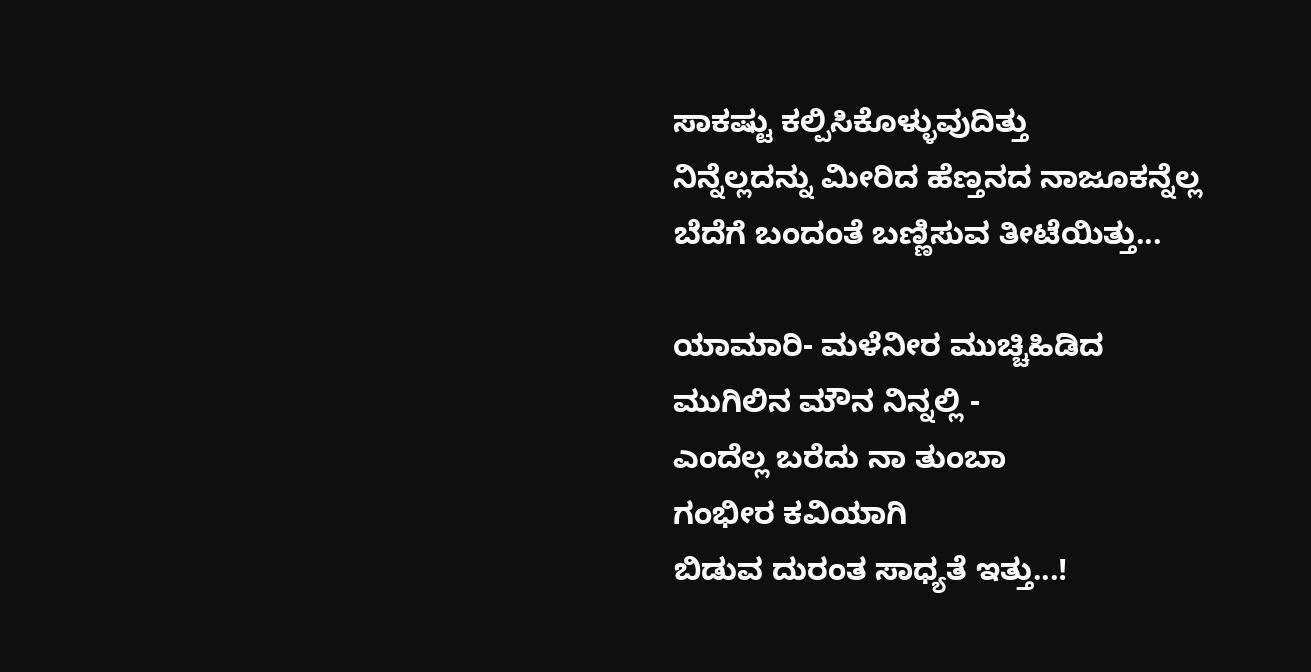ಸಾಕಷ್ಟು ಕಲ್ಪಿಸಿಕೊಳ್ಳುವುದಿತ್ತು
ನಿನ್ನೆಲ್ಲದನ್ನು ಮೀರಿದ ಹೆಣ್ತನದ ನಾಜೂಕನ್ನೆಲ್ಲ
ಬೆದೆಗೆ ಬಂದಂತೆ ಬಣ್ಣಿಸುವ ತೀಟೆಯಿತ್ತು...

ಯಾಮಾರಿ- ಮಳೆನೀರ ಮುಚ್ಚಿಹಿಡಿದ
ಮುಗಿಲಿನ ಮೌನ ನಿನ್ನಲ್ಲಿ -
ಎಂದೆಲ್ಲ ಬರೆದು ನಾ ತುಂಬಾ
ಗಂಭೀರ ಕವಿಯಾಗಿ
ಬಿಡುವ ದುರಂತ ಸಾಧ್ಯತೆ ಇತ್ತು...!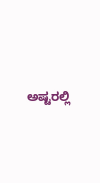ಅಷ್ಟರಲ್ಲಿ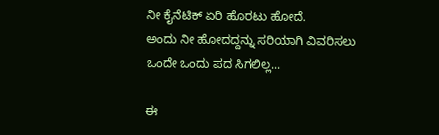ನೀ ಕೈನೆಟಿಕ್ ಏರಿ ಹೊರಟು ಹೋದೆ.
ಅಂದು ನೀ ಹೋದದ್ದನ್ನು ಸರಿಯಾಗಿ ವಿವರಿಸಲು
ಒಂದೇ ಒಂದು ಪದ ಸಿಗಲಿಲ್ಲ...

ಈ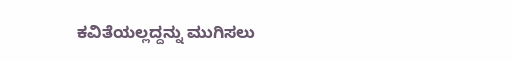ಕವಿತೆಯಲ್ಲದ್ದನ್ನು ಮುಗಿಸಲು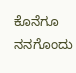ಕೊನೆಗೂ ನನಗೊಂದು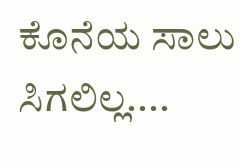ಕೊನೆಯ ಸಾಲು ಸಿಗಲಿಲ್ಲ....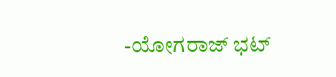-ಯೋಗರಾಜ್ ಭಟ್